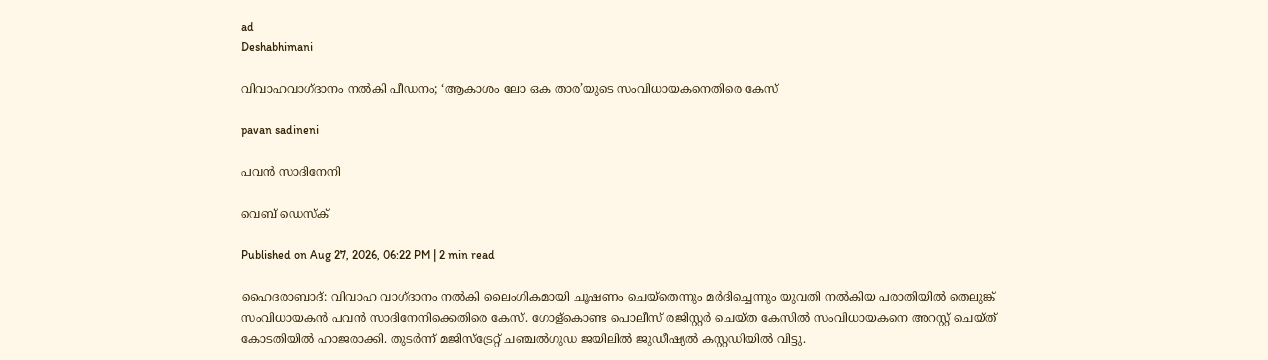ad
Deshabhimani

വിവാഹവാഗ്ദാനം നൽകി പീഡനം; ‘ആകാശം ലോ ഒക താര’യുടെ സംവിധായകനെതിരെ കേസ്

pavan sadineni

പവൻ സാദിനേനി

വെബ് ഡെസ്ക്

Published on Aug 27, 2026, 06:22 PM | 2 min read

ഹൈദരാബാദ്: വിവാഹ വാഗ്ദാനം നൽകി ലൈംഗികമായി ചൂഷണം ചെയ്തെന്നും മർദിച്ചെന്നും യുവതി നൽകിയ പരാതിയിൽ തെലുങ്ക് സംവിധായകൻ പവൻ സാദിനേനിക്കെതിരെ കേസ്. ഗോള്കൊണ്ട പൊലീസ് രജിസ്റ്റർ ചെയ്ത കേസിൽ സംവിധായകനെ അറസ്റ്റ് ചെയ്ത് കോടതിയിൽ ഹാജരാക്കി. തുടർന്ന് മജിസ്ട്രേറ്റ് ചഞ്ചൽഗുഡ ജയിലിൽ ജുഡീഷ്യൽ കസ്റ്റഡിയിൽ വിട്ടു.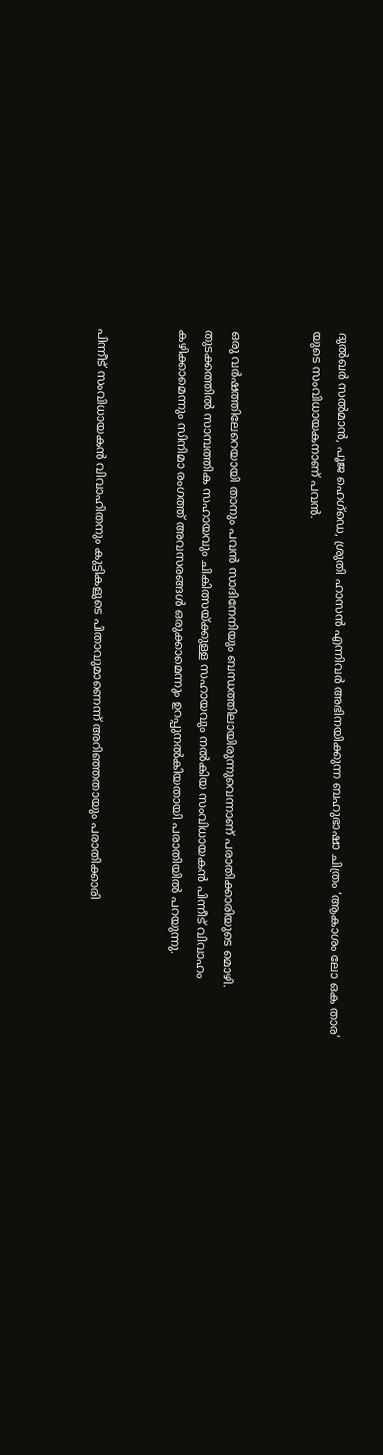ദുൽഖർ സൽമാൻ, പൂജ ഹെഗ്‌ഡെ, ശ്രുതി ഹാസൻ എന്നിവർ അഭിനയിക്കുന്ന ബഹുഭാഷാ ചിത്രം ‘ആകാശം ലോ ഒക താര’ യുടെ സംവിധായകനാണ് പവൻ.


ഒരു വർഷത്തിലേറെയായി താനും പവൻ സാദിനേനിയും ബന്ധത്തിലായിരുന്നുവെന്നാണ് പരാതിക്കാരിയുടെ മൊഴി. തുടക്കത്തിൽ സാമ്പത്തിക സഹായവും ചികിത്സയ്ക്കുള്ള സഹായവും നൽകിയ സംവിധായകൻ പിന്നീട് വിവാഹം കഴിക്കാമെന്നും സിനിമാ രംഗത്ത് അവസരങ്ങൾ ഒരുക്കാമെന്നും ഉറപ്പുനൽകിയതായി പരാതിയിൽ പറയുന്നു.


പിന്നീട് സംവിധായകൻ വിവാഹിതനും കുട്ടികളുടെ പിതാവുമാണെന്ന് അറിഞ്ഞതായും പരാതിക്കാരി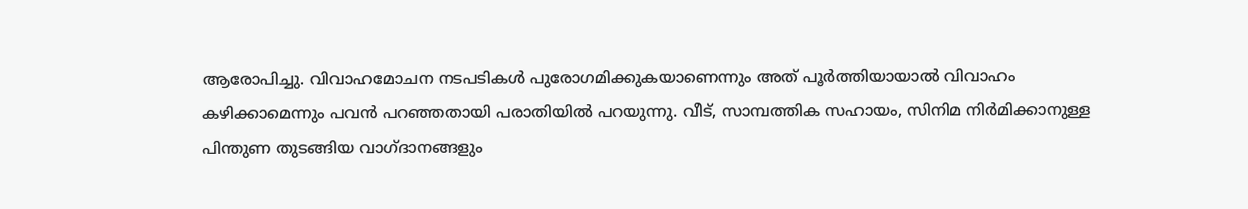ആരോപിച്ചു. വിവാഹമോചന നടപടികൾ പുരോഗമിക്കുകയാണെന്നും അത് പൂർത്തിയായാൽ വിവാഹം കഴിക്കാമെന്നും പവൻ പറഞ്ഞതായി പരാതിയിൽ പറയുന്നു. വീട്, സാമ്പത്തിക സഹായം, സിനിമ നിർമിക്കാനുള്ള പിന്തുണ തുടങ്ങിയ വാഗ്ദാനങ്ങളും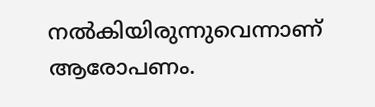നൽകിയിരുന്നുവെന്നാണ് ആരോപണം.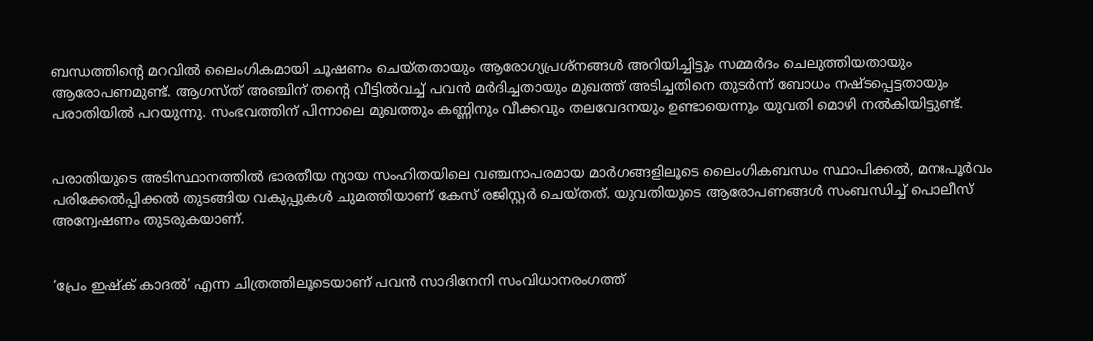ബന്ധത്തിന്റെ മറവിൽ ലൈംഗികമായി ചൂഷണം ചെയ്തതായും ആരോഗ്യപ്രശ്നങ്ങൾ അറിയിച്ചിട്ടും സമ്മർദം ചെലുത്തിയതായും ആരോപണമുണ്ട്. ആഗസ്ത്‌ അഞ്ചിന് തന്റെ വീട്ടിൽവച്ച് പവൻ മർദിച്ചതായും മുഖത്ത് അടിച്ചതിനെ തുടർന്ന് ബോധം നഷ്ടപ്പെട്ടതായും പരാതിയിൽ പറയുന്നു. സംഭവത്തിന് പിന്നാലെ മുഖത്തും കണ്ണിനും വീക്കവും തലവേദനയും ഉണ്ടായെന്നും യുവതി മൊഴി നൽകിയിട്ടുണ്ട്.


പരാതിയുടെ അടിസ്ഥാനത്തിൽ ഭാരതീയ ന്യായ സംഹിതയിലെ വഞ്ചനാപരമായ മാർഗങ്ങളിലൂടെ ലൈംഗികബന്ധം സ്ഥാപിക്കൽ, മനഃപൂർവം പരിക്കേൽപ്പിക്കൽ തുടങ്ങിയ വകുപ്പുകൾ ചുമത്തിയാണ് കേസ് രജിസ്റ്റർ ചെയ്തത്. യുവതിയുടെ ആരോപണങ്ങൾ സംബന്ധിച്ച് പൊലീസ് അന്വേഷണം തുടരുകയാണ്.


‘പ്രേം ഇഷ്‌ക് കാദൽ’ എന്ന ചിത്രത്തിലൂടെയാണ് പവൻ സാദിനേനി സംവിധാനരംഗത്ത്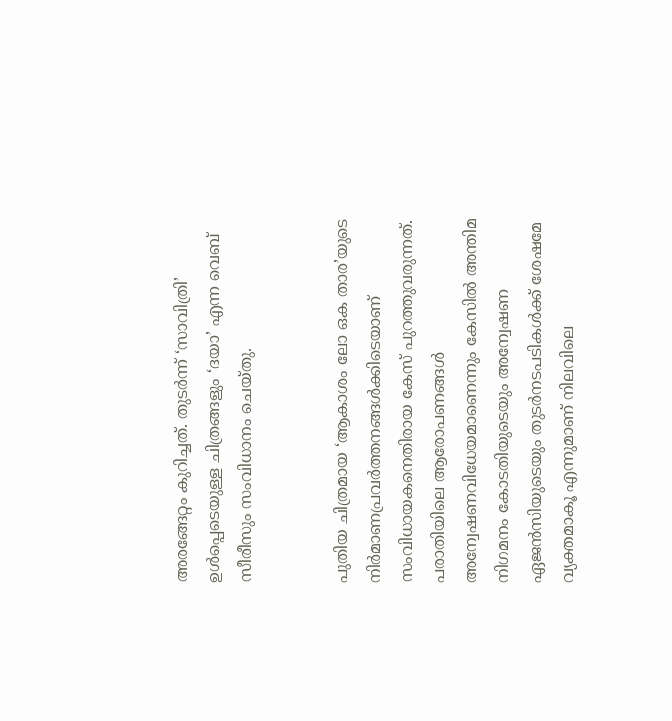അരങ്ങേറ്റം കുറിച്ചത്. തുടർന്ന് ‘സാവിത്രി’ ഉൾപ്പെടെയുള്ള ചിത്രങ്ങളും ‘ദയാ’ എന്ന വെബ് സീരീസും സംവിധാനം ചെയ്തു.


പുതിയ ചിത്രമായ ‘ആകാശം ലോ ഒക താര’യുടെ നിർമാണപ്രവർത്തനങ്ങൾക്കിടെയാണ് സംവിധായകനെതിരായ കേസ് പുറത്തുവരുന്നത്. പരാതിയിലെ ആരോപണങ്ങൾ അന്വേഷണവിധേയമാണെന്നും കേസിൽ അന്തിമ നിഗമനം കോടതിയുടെയും അന്വേഷണ ഏജൻസിയുടെയും തുടർനടപടികൾക്ക് ശേഷമേ വ്യക്തമാകൂ എന്നുമാണ് നിലവിലെ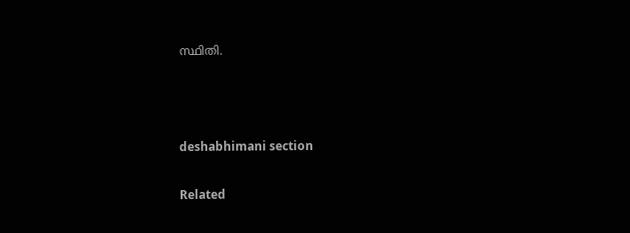സ്ഥിതി.



deshabhimani section

Related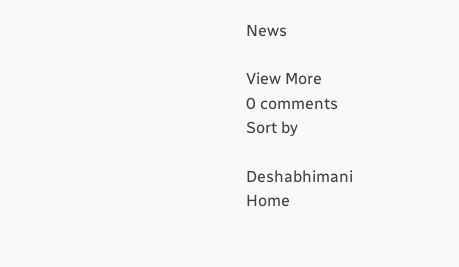News

View More
0 comments
Sort by

Deshabhimani
Home